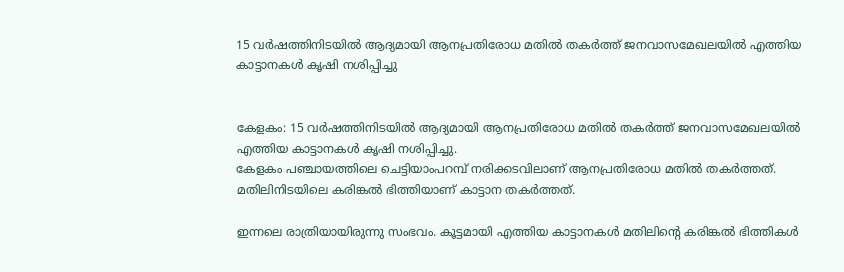15 വർഷത്തിനിടയിൽ ആദ്യമായി ആനപ്രതിരോധ മതിൽ തകർത്ത് ജനവാസമേഖലയിൽ എത്തിയ കാട്ടാനകൾ കൃഷി നശിപ്പിച്ചു


കേളകം: 15 വർഷത്തിനിടയിൽ ആദ്യമായി ആനപ്രതിരോധ മതിൽ തകർത്ത് ജനവാസമേഖലയിൽ എത്തിയ കാട്ടാനകൾ കൃഷി നശിപ്പിച്ചു.
കേളകം പഞ്ചായത്തിലെ ചെട്ടിയാംപറമ്പ് നരിക്കടവിലാണ് ആനപ്രതിരോധ മതിൽ തകർത്തത്. മതിലിനിടയിലെ കരിങ്കൽ ഭിത്തിയാണ് കാട്ടാന തകർത്തത്.

ഇന്നലെ രാത്രിയായിരുന്നു സംഭവം. കൂട്ടമായി എത്തിയ കാട്ടാനകൾ മതിലിന്‍റെ കരിങ്കൽ ഭിത്തികൾ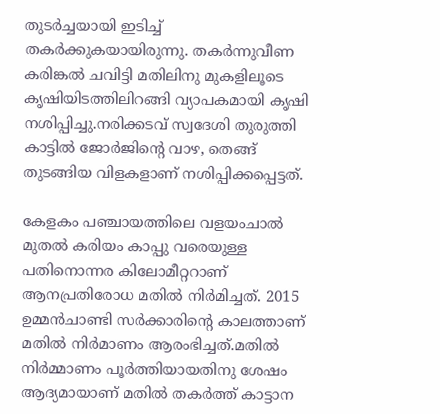തുടർച്ചയായി ഇടിച്ച് തകർക്കുകയായിരുന്നു. തകർന്നുവീണ കരിങ്കൽ ചവിട്ടി മതിലിനു മുകളിലൂടെ കൃഷിയിടത്തിലിറങ്ങി വ്യാപകമായി കൃഷി നശിപ്പിച്ചു.നരിക്കടവ് സ്വദേശി തുരുത്തി കാട്ടിൽ ജോർജിന്‍റെ വാഴ, തെങ്ങ് തുടങ്ങിയ വിളകളാണ് നശിപ്പിക്കപ്പെട്ടത്.

കേളകം പഞ്ചായത്തിലെ വളയംചാൽ മുതൽ കരിയം കാപ്പു വരെയുള്ള പതിനൊന്നര കിലോമീറ്ററാണ് ആനപ്രതിരോധ മതിൽ നിർമിച്ചത്. 2015 ഉമ്മൻചാണ്ടി സർക്കാരിന്‍റെ കാലത്താണ് മതിൽ നിർമാണം ആരംഭിച്ചത്.മതിൽ നിർമ്മാണം പൂർത്തിയായതിനു ശേഷം ആദ്യമായാണ് മതിൽ തകർത്ത് കാട്ടാന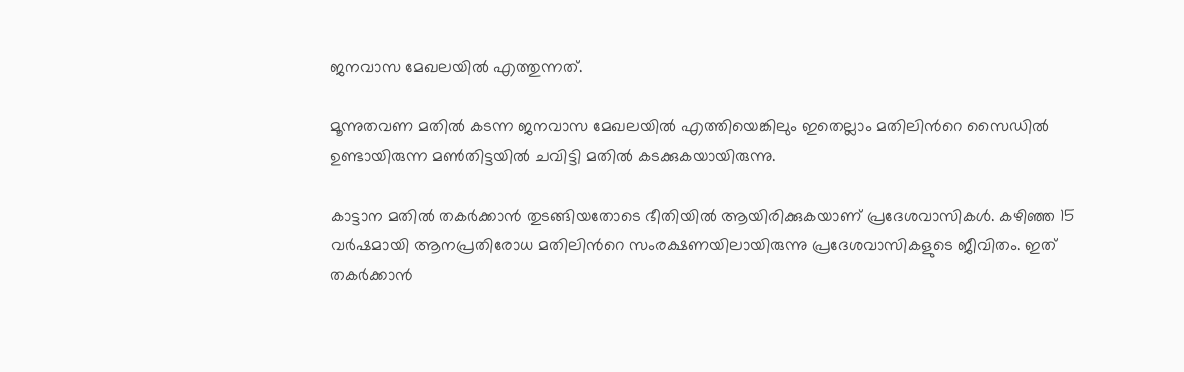ജനവാസ മേഖലയിൽ എത്തുന്നത്.

മൂന്നുതവണ മതിൽ കടന്ന ജനവാസ മേഖലയിൽ എത്തിയെങ്കിലും ഇതെല്ലാം മതിലിന്‍റെ സൈഡിൽ ഉണ്ടായിരുന്ന മൺതിട്ടയിൽ ചവിട്ടി മതിൽ കടക്കുകയായിരുന്നു.

കാട്ടാന മതിൽ തകർക്കാൻ തുടങ്ങിയതോടെ ഭീതിയിൽ ആയിരിക്കുകയാണ് പ്രദേശവാസികൾ. കഴിഞ്ഞ 15 വർഷമായി ആനപ്രതിരോധ മതിലിന്‍റെ സംരക്ഷണയിലായിരുന്നു പ്രദേശവാസികളുടെ ജീവിതം. ഇത് തകർക്കാൻ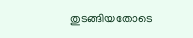തുടങ്ങിയതോടെ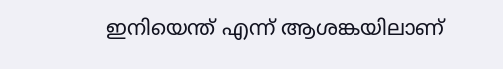ഇനിയെന്ത് എന്ന് ആശങ്കയിലാണ്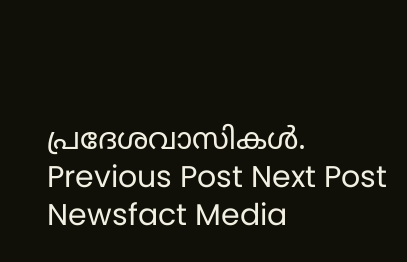പ്രദേശവാസികൾ.
Previous Post Next Post
Newsfact Media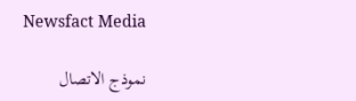Newsfact Media

نموذج الاتصال